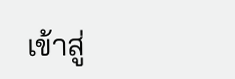เข้าสู่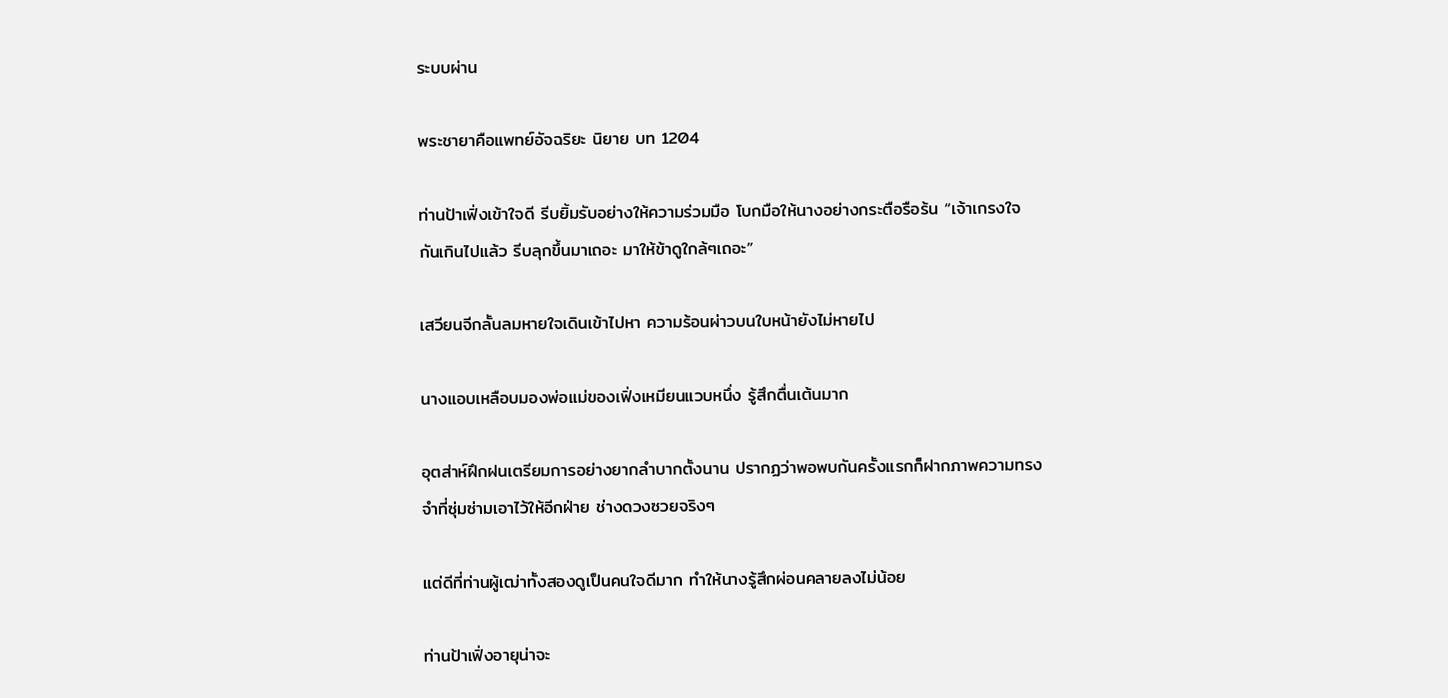ระบบผ่าน

พระชายาคือแพทย์อัจฉริยะ นิยาย บท 1204

ท่านป้าเฟิ่งเข้าใจดี รีบยิ้มรับอย่างให้ความร่วมมือ โบกมือให้นางอย่างกระตือรือร้น “เจ้าเกรงใจกันเกินไปแล้ว รีบลุกขึ้นมาเถอะ มาให้ข้าดูใกล้ๆเถอะ”

เสวียนจีกลั้นลมหายใจเดินเข้าไปหา ความร้อนผ่าวบนใบหน้ายังไม่หายไป

นางแอบเหลือบมองพ่อแม่ของเฟิ่งเหมียนแวบหนึ่ง รู้สึกตื่นเต้นมาก

อุตส่าห์ฝึกฝนเตรียมการอย่างยากลำบากตั้งนาน ปรากฏว่าพอพบกันครั้งแรกก็ฝากภาพความทรงจำที่ซุ่มซ่ามเอาไว้ให้อีกฝ่าย ช่างดวงซวยจริงๆ

แต่ดีที่ท่านผู้เฒ่าทั้งสองดูเป็นคนใจดีมาก ทำให้นางรู้สึกผ่อนคลายลงไม่น้อย

ท่านป้าเฟิ่งอายุน่าจะ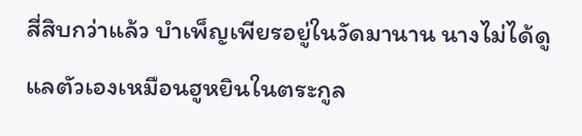สี่สิบกว่าแล้ว บำเพ็ญเพียรอยู่ในวัดมานาน นางไม่ได้ดูแลตัวเองเหมือนฮูหยินในตระกูล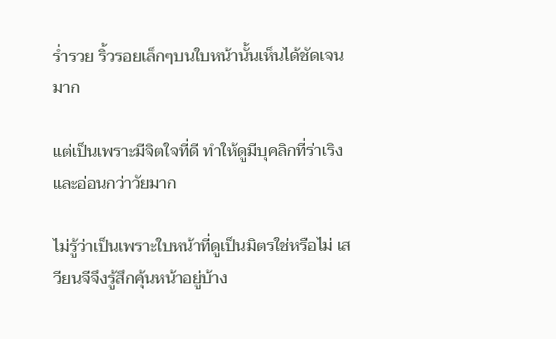ร่ำรวย ริ้วรอยเล็กๆบนใบหน้านั้นเห็นได้ชัดเจนมาก

แต่เป็นเพราะมีจิตใจที่ดี ทำให้ดูมีบุคลิกที่ร่าเริงและอ่อนกว่าวัยมาก

ไม่รู้ว่าเป็นเพราะใบหน้าที่ดูเป็นมิตรใช่หรือไม่ เสวียนจีจึงรู้สึกคุ้นหน้าอยู่บ้าง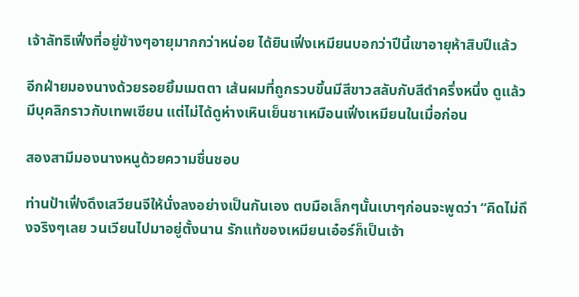เจ้าลัทธิเฟิ่งที่อยู่ข้างๆอายุมากกว่าหน่อย ได้ยินเฟิ่งเหมียนบอกว่าปีนี้เขาอายุห้าสิบปีแล้ว

อีกฝ่ายมองนางด้วยรอยยิ้มเมตตา เส้นผมที่ถูกรวบขึ้นมีสีขาวสลับกับสีดำครึ่งหนึ่ง ดูแล้วมีบุคลิกราวกับเทพเซียน แต่ไม่ได้ดูห่างเหินเย็นชาเหมือนเฟิ่งเหมียนในเมื่อก่อน

สองสามีมองนางหนูด้วยความชื่นชอบ

ท่านป้าเฟิ่งดึงเสวียนจีให้นั่งลงอย่างเป็นกันเอง ตบมือเล็กๆนั้นเบาๆก่อนจะพูดว่า “คิดไม่ถึงจริงๆเลย วนเวียนไปมาอยู่ตั้งนาน รักแท้ของเหมียนเอ๋อร์ก็เป็นเจ้า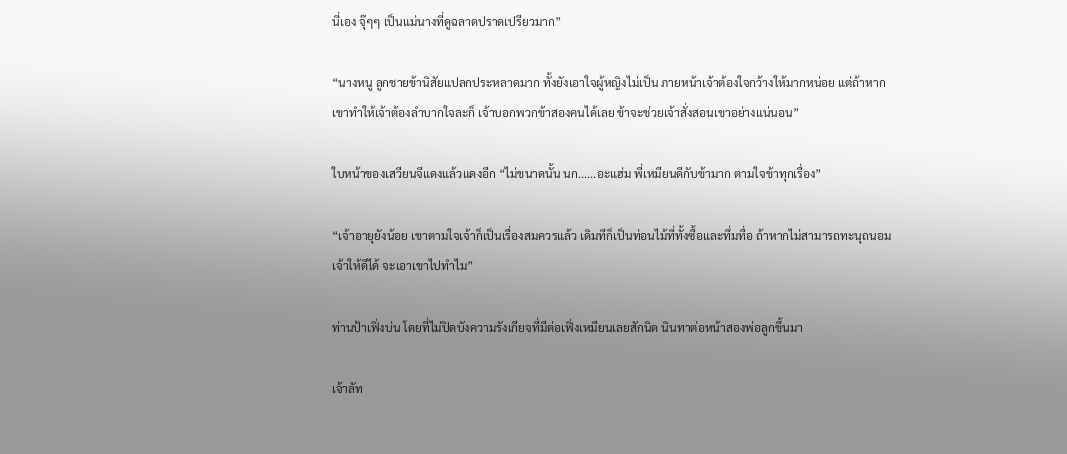นี่เอง จุ๊ๆๆ เป็นแม่นางที่ดูฉลาดปราดเปรียวมาก”

“นางหนู ลูกชายข้านิสัยแปลกประหลาดมาก ทั้งยังเอาใจผู้หญิงไม่เป็น ภายหน้าเจ้าต้องใจกว้างให้มากหน่อย แต่ถ้าหากเขาทำให้เจ้าต้องลำบากใจละก็ เจ้าบอกพวกข้าสองคนได้เลย ข้าจะช่วยเจ้าสั่งสอนเขาอย่างแน่นอน”

ใบหน้าของเสวียนจีแดงแล้วแดงอีก “ไม่ขนาดนั้น นก......อะแฮ่ม พี่เหมียนดีกับข้ามาก ตามใจข้าทุกเรื่อง”

“เจ้าอายุยังน้อย เขาตามใจเจ้าก็เป็นเรื่องสมควรแล้ว เดิมทีก็เป็นท่อนไม้ที่ทั้งซื้อและทึ่มทื่อ ถ้าหากไม่สามารถทะนุถนอมเจ้าให้ดีได้ จะเอาเขาไปทำไม”

ท่านป้าเฟิ่งบ่น โดยที่ไม่ปิดบังความรังเกียจที่มีต่อเฟิ่งเหมียนเลยสักนิด นินทาต่อหน้าสองพ่อลูกขึ้นมา

เจ้าลัท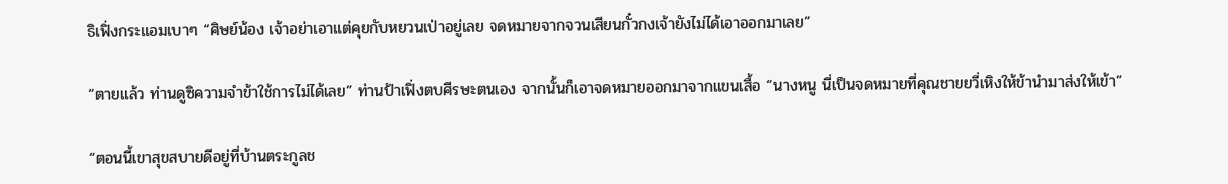ธิเฟิ่งกระแอมเบาๆ “ศิษย์น้อง เจ้าอย่าเอาแต่คุยกับหยวนเป่าอยู่เลย จดหมายจากจวนเสียนกั๋วกงเจ้ายังไม่ได้เอาออกมาเลย”

“ตายแล้ว ท่านดูซิความจำข้าใช้การไม่ได้เลย” ท่านป้าเฟิ่งตบศีรษะตนเอง จากนั้นก็เอาจดหมายออกมาจากแขนเสื้อ “นางหนู นี่เป็นจดหมายที่คุณชายยวี่เหิงให้ข้านำมาส่งให้เข้า”

“ตอนนี้เขาสุขสบายดีอยู่ที่บ้านตระกูลช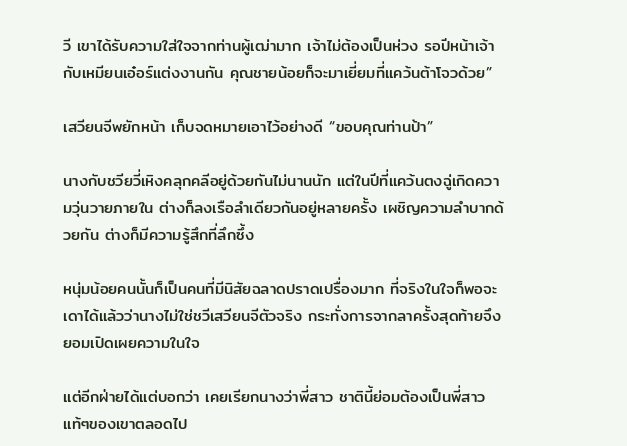วี เขาได้รับความใส่ใจจากท่านผู้เฒ่ามาก เจ้าไม่ต้องเป็นห่วง รอปีหน้าเจ้ากับเหมียนเอ๋อร์แต่งงานกัน คุณชายน้อยก็จะมาเยี่ยมที่แคว้นต้าโจวด้วย”

เสวียนจีพยักหน้า เก็บจดหมายเอาไว้อย่างดี “ขอบคุณท่านป้า”

นางกับชวียวี่เหิงคลุกคลีอยู่ด้วยกันไม่นานนัก แต่ในปีที่แคว้นตงฉู่เกิดความวุ่นวายภายใน ต่างก็ลงเรือลำเดียวกันอยู่หลายครั้ง เผชิญความลำบากด้วยกัน ต่างก็มีความรู้สึกที่ลึกซึ้ง

หนุ่มน้อยคนนั้นก็เป็นคนที่มีนิสัยฉลาดปราดเปรื่องมาก ที่จริงในใจก็พอจะเดาได้แล้วว่านางไม่ใช่ชวีเสวียนจีตัวจริง กระทั่งการจากลาครั้งสุดท้ายจึงยอมเปิดเผยความในใจ

แต่อีกฝ่ายได้แต่บอกว่า เคยเรียกนางว่าพี่สาว ชาตินี้ย่อมต้องเป็นพี่สาวแท้ๆของเขาตลอดไป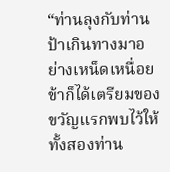“ท่านลุงกับท่านป้าเกินทางมาอย่างเหน็ดเหนื่อย ข้าก็ได้เตรียมของขวัญแรกพบไว้ให้ทั้งสองท่าน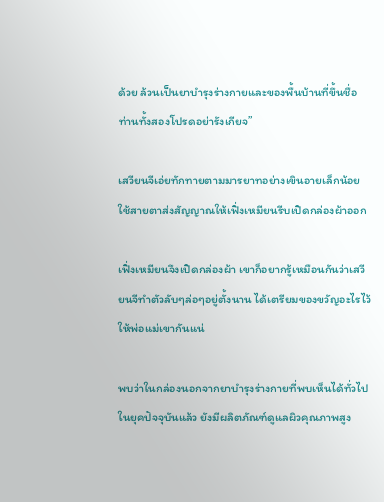ด้วย ล้วนเป็นยาบำรุงร่างกายและของพื้นบ้านที่ขึ้นชื่อ ท่านทั้งสองโปรดอย่ารังเกียจ”

เสวียนจีเอ่ยทักทายตามมารยาทอย่างเขินอายเล็กน้อย ใช้สายตาส่งสัญญาณให้เฟิ่งเหมียนรีบเปิดกล่องผ้าออก

เฟิ่งเหมียนจึงเปิดกล่องผ้า เขาก็อยากรู้เหมือนกันว่าเสวียนจีทำตัวลับๆล่อๆอยู่ตั้งนาน ได้เตรียมของขวัญอะไรไว้ให้พ่อแม่เขากันแน่

พบว่าในกล่องนอกจากยาบำรุงร่างกายที่พบเห็นได้ทั่วไปในยุคปัจจุบันแล้ว ยังมีผลิตภัณฑ์ดูแลผิวคุณภาพสูง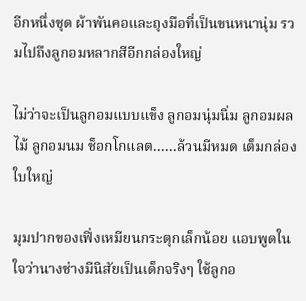อีกหนึ่งชุด ผ้าพันคอและถุงมือที่เป็นขนหนานุ่ม รวมไปถึงลูกอมหลากสีอีกกล่องใหญ่

ไม่ว่าจะเป็นลูกอมแบบแข็ง ลูกอมนุ่มนิ่ม ลูกอมผลไม้ ลูกอมนม ช็อกโกแลต......ล้วนมีหมด เต็มกล่องใบใหญ่

มุมปากของเฟิ่งเหมียนกระตุกเล็กน้อย แอบพูดในใจว่านางช่างมีนิสัยเป็นเด็กจริงๆ ใช้ลูกอ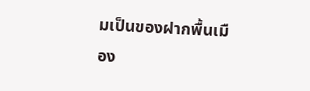มเป็นของฝากพื้นเมือง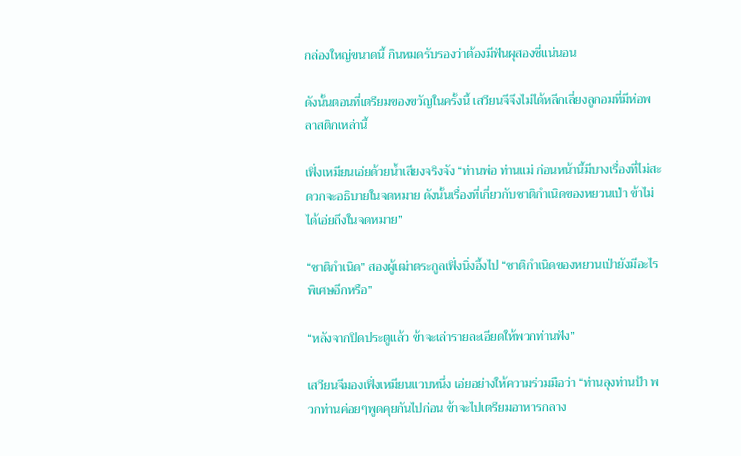กล่องใหญ่ขนาดนี้ กินหมดรับรองว่าต้องมีฟันผุสองซี่แน่นอน

ดังนั้นตอนที่เตรียมของขวัญในครั้งนี้ เสวียนจีจึงไม่ได้หลีกเลี่ยงลูกอมที่มีห่อพลาสติกเหล่านี้

เฟิ่งเหมียนเอ่ยด้วยน้ำเสียงจริงจัง “ท่านพ่อ ท่านแม่ ก่อนหน้านี้มีบางเรื่องที่ไม่สะดวกจะอธิบายในจดหมาย ดังนั้นเรื่องที่เกี่ยวกับชาติกำเนิดของหยวนเป่า ข้าไม่ได้เอ่ยถึงในจดหมาย”

“ชาติกำเนิด” สองผู้เฒ่าตระกูลเฟิ่งนิ่งอึ้งไป “ชาติกำเนิดของหยวนเป่ายังมีอะไรพิเศษอีกหรือ”

“หลังจากปิดประตูแล้ว ข้าจะเล่ารายละเอียดให้พวกท่านฟัง”

เสวียนจีมองเฟิ่งเหมียนแวบหนึ่ง เอ่ยอย่างให้ความร่วมมือว่า “ท่านลุงท่านป้า พวกท่านค่อยๆพูดคุยกันไปก่อน ข้าจะไปเตรียมอาหารกลาง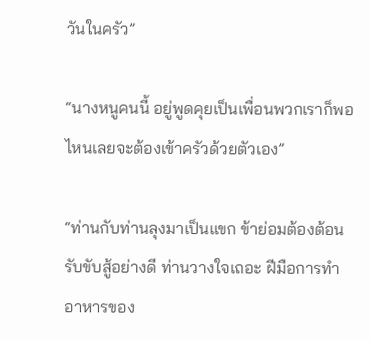วันในครัว”

“นางหนูคนนี้ อยู่พูดคุยเป็นเพื่อนพวกเราก็พอ ไหนเลยจะต้องเข้าครัวด้วยตัวเอง”

“ท่านกับท่านลุงมาเป็นแขก ข้าย่อมต้องต้อนรับขับสู้อย่างดี ท่านวางใจเถอะ ฝีมือการทำอาหารของ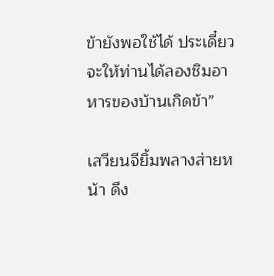ข้ายังพอใช้ได้ ประเดี๋ยวจะให้ท่านได้ลองชิมอาหารของบ้านเกิดข้า”

เสวียนจียิ้มพลางส่ายหน้า ดึง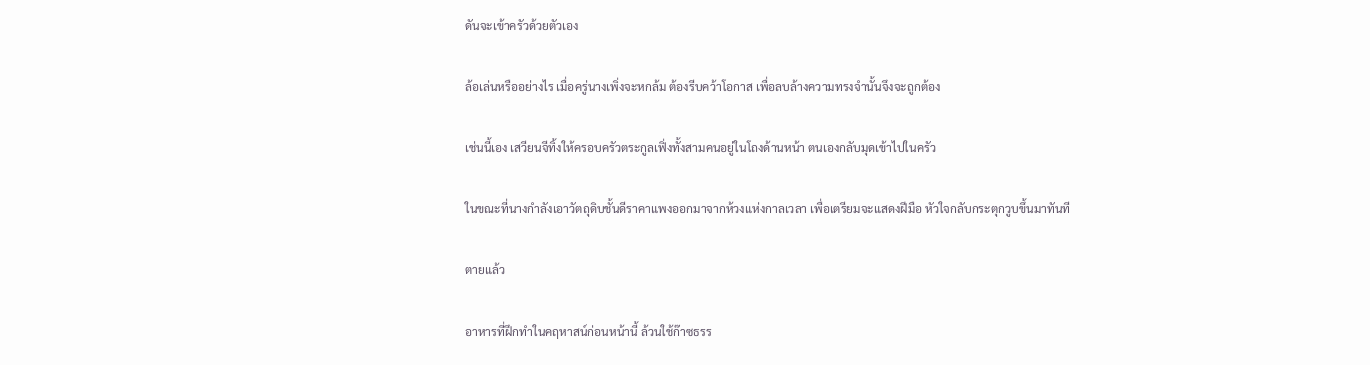ดันจะเข้าครัวด้วยตัวเอง

ล้อเล่นหรืออย่างไร เมื่อครู่นางเพิ่งจะหกล้ม ต้องรีบคว้าโอกาส เพื่อลบล้างความทรงจำนั้นจึงจะถูกต้อง

เช่นนี้เอง เสวียนจีทิ้งให้ครอบครัวตระกูลเฟิ่งทั้งสามคนอยู่ในโถงด้านหน้า ตนเองกลับมุดเข้าไปในครัว

ในขณะที่นางกำลังเอาวัตถุดิบชั้นดีราคาแพงออกมาจากห้วงแห่งกาลเวลา เพื่อเตรียมจะแสดงฝีมือ หัวใจกลับกระตุกวูบขึ้นมาทันที

ตายแล้ว

อาหารที่ฝึกทำในคฤหาสน์ก่อนหน้านี้ ล้วนใช้ก๊าซธรร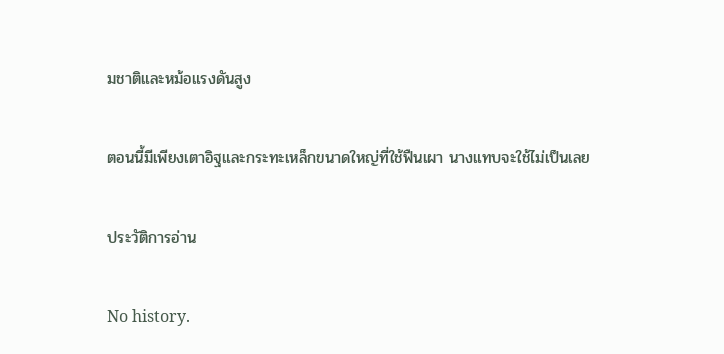มชาติและหม้อแรงดันสูง

ตอนนี้มีเพียงเตาอิฐและกระทะเหล็กขนาดใหญ่ที่ใช้ฟืนเผา นางแทบจะใช้ไม่เป็นเลย

ประวัติการอ่าน

No history.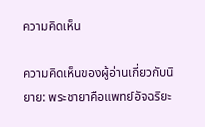ความคิดเห็น

ความคิดเห็นของผู้อ่านเกี่ยวกับนิยาย: พระชายาคือแพทย์อัจฉริยะ